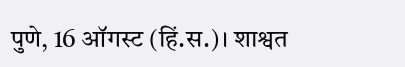पुणे, 16 ऑगस्ट (हिं.स.)। शाश्वत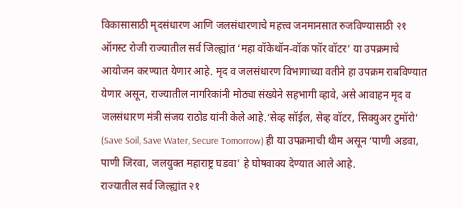विकासासाठी मृदसंधारण आणि जलसंधारणाचे महत्त्व जनमानसात रुजविण्यासाठी २१ ऑगस्ट रोजी राज्यातील सर्व जिल्ह्यांत ‘महा वॉकेथॉन-वॉक फॉर वॉटर’ या उपक्रमाचे आयोजन करण्यात येणार आहे. मृद व जलसंधारण विभागाच्या वतीने हा उपक्रम राबविण्यात येणार असून, राज्यातील नागरिकांनी मोठ्या संख्येने सहभागी व्हावे, असे आवाहन मृद व जलसंधारण मंत्री संजय राठोड यांनी केले आहे.‘सेव्ह सॉईल, सेव्ह वॉटर, सिक्युअर टुमॉरो’ (Save Soil, Save Water, Secure Tomorrow) ही या उपक्रमाची थीम असून ‘पाणी अडवा, पाणी जिरवा, जलयुक्त महाराष्ट्र घडवा’ हे घोषवाक्य देण्यात आले आहे.
राज्यातील सर्व जिल्ह्यांत २१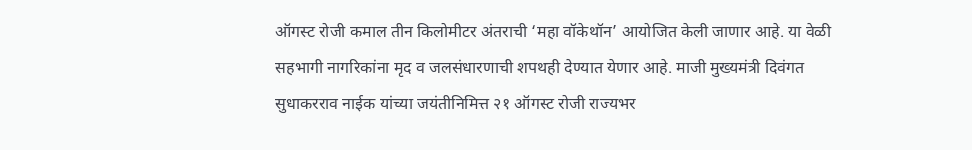ऑगस्ट रोजी कमाल तीन किलोमीटर अंतराची ‘महा वॉकेथॉन’ आयोजित केली जाणार आहे. या वेळी सहभागी नागरिकांना मृद व जलसंधारणाची शपथही देण्यात येणार आहे. माजी मुख्यमंत्री दिवंगत सुधाकरराव नाईक यांच्या जयंतीनिमित्त २१ ऑगस्ट रोजी राज्यभर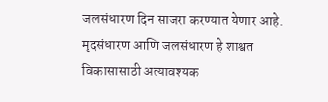जलसंधारण दिन साजरा करण्यात येणार आहे. मृदसंधारण आणि जलसंधारण हे शाश्वत विकासासाठी अत्यावश्यक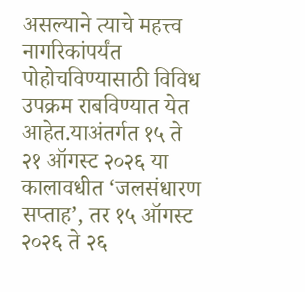असल्याने त्याचे महत्त्व नागरिकांपर्यंत पोहोचविण्यासाठी विविध उपक्रम राबविण्यात येत आहेत.याअंतर्गत १५ ते २१ ऑगस्ट २०२६ या कालावधीत ‘जलसंधारण सप्ताह’, तर १५ ऑगस्ट २०२६ ते २६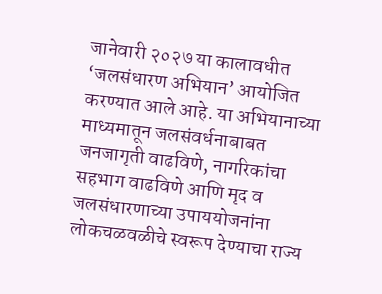जानेवारी २०२७ या कालावधीत ‘जलसंधारण अभियान’ आयोजित करण्यात आले आहे. या अभियानाच्या माध्यमातून जलसंवर्धनाबाबत जनजागृती वाढविणे, नागरिकांचा सहभाग वाढविणे आणि मृद व जलसंधारणाच्या उपाययोजनांना लोकचळवळीचे स्वरूप देण्याचा राज्य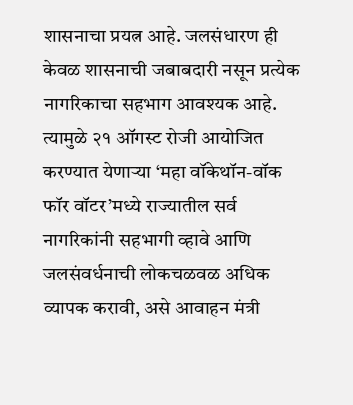शासनाचा प्रयत्न आहे. जलसंधारण ही केवळ शासनाची जबाबदारी नसून प्रत्येक नागरिकाचा सहभाग आवश्यक आहे. त्यामुळे २१ ऑगस्ट रोजी आयोजित करण्यात येणाऱ्या ‘महा वॉकेथॉन-वॉक फॉर वॉटर’मध्ये राज्यातील सर्व नागरिकांनी सहभागी व्हावे आणि जलसंवर्धनाची लोकचळवळ अधिक व्यापक करावी, असे आवाहन मंत्री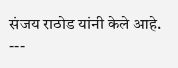संजय राठोड यांनी केले आहे.
---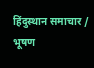हिंदुस्थान समाचार / भूषण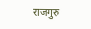राजगुरु